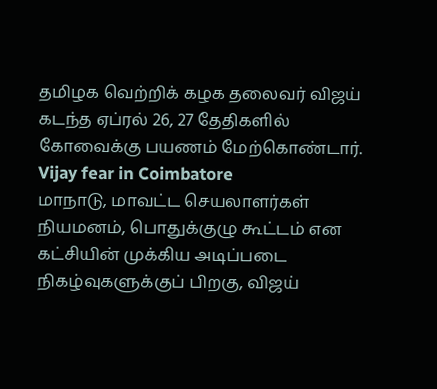தமிழக வெற்றிக் கழக தலைவர் விஜய் கடந்த ஏப்ரல் 26, 27 தேதிகளில் கோவைக்கு பயணம் மேற்கொண்டார். Vijay fear in Coimbatore
மாநாடு, மாவட்ட செயலாளர்கள் நியமனம், பொதுக்குழு கூட்டம் என கட்சியின் முக்கிய அடிப்படை நிகழ்வுகளுக்குப் பிறகு, விஜய்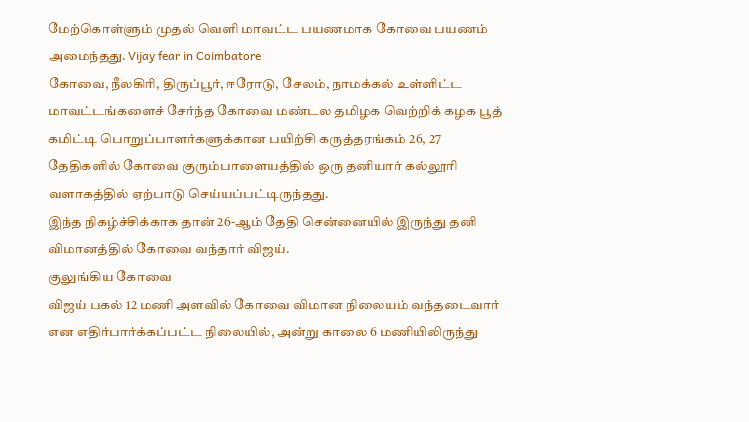மேற்கொள்ளும் முதல் வெளி மாவட்ட பயணமாக கோவை பயணம் அமைந்தது. Vijay fear in Coimbatore
கோவை, நீலகிரி, திருப்பூர், ஈரோடு, சேலம், நாமக்கல் உள்ளிட்ட மாவட்டங்களைச் சேர்ந்த கோவை மண்டல தமிழக வெற்றிக் கழக பூத் கமிட்டி பொறுப்பாளர்களுக்கான பயிற்சி கருத்தரங்கம் 26, 27 தேதிகளில் கோவை குரும்பாளையத்தில் ஒரு தனியார் கல்லூரி வளாகத்தில் ஏற்பாடு செய்யப்பட்டிருந்தது.
இந்த நிகழ்ச்சிக்காக தான் 26-ஆம் தேதி சென்னையில் இருந்து தனி விமானத்தில் கோவை வந்தார் விஜய்.
குலுங்கிய கோவை
விஜய் பகல் 12 மணி அளவில் கோவை விமான நிலையம் வந்தடைவார் என எதிர்பார்க்கப்பட்ட நிலையில், அன்று காலை 6 மணியிலிருந்து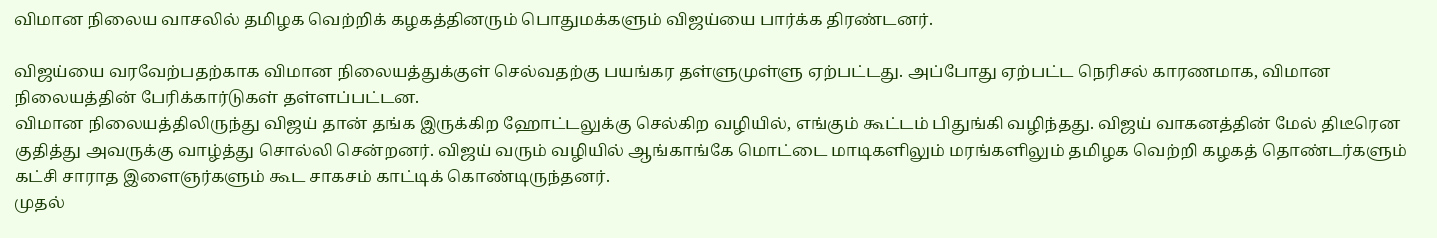விமான நிலைய வாசலில் தமிழக வெற்றிக் கழகத்தினரும் பொதுமக்களும் விஜய்யை பார்க்க திரண்டனர்.

விஜய்யை வரவேற்பதற்காக விமான நிலையத்துக்குள் செல்வதற்கு பயங்கர தள்ளுமுள்ளு ஏற்பட்டது. அப்போது ஏற்பட்ட நெரிசல் காரணமாக, விமான நிலையத்தின் பேரிக்கார்டுகள் தள்ளப்பட்டன.
விமான நிலையத்திலிருந்து விஜய் தான் தங்க இருக்கிற ஹோட்டலுக்கு செல்கிற வழியில், எங்கும் கூட்டம் பிதுங்கி வழிந்தது. விஜய் வாகனத்தின் மேல் திடீரென குதித்து அவருக்கு வாழ்த்து சொல்லி சென்றனர். விஜய் வரும் வழியில் ஆங்காங்கே மொட்டை மாடிகளிலும் மரங்களிலும் தமிழக வெற்றி கழகத் தொண்டர்களும் கட்சி சாராத இளைஞர்களும் கூட சாகசம் காட்டிக் கொண்டிருந்தனர்.
முதல்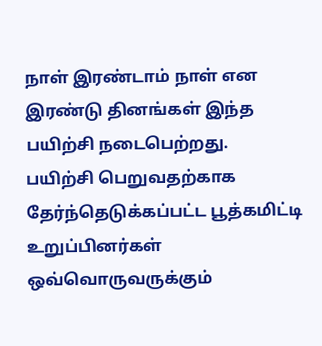நாள் இரண்டாம் நாள் என இரண்டு தினங்கள் இந்த பயிற்சி நடைபெற்றது.
பயிற்சி பெறுவதற்காக தேர்ந்தெடுக்கப்பட்ட பூத்கமிட்டி உறுப்பினர்கள் ஒவ்வொருவருக்கும்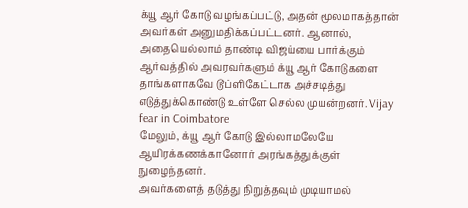க்யூ ஆர் கோடு வழங்கப்பட்டு, அதன் மூலமாகத்தான் அவர்கள் அனுமதிக்கப்பட்டனர். ஆனால், அதையெல்லாம் தாண்டி விஜய்யை பார்க்கும் ஆர்வத்தில் அவரவர்களும் க்யூ ஆர் கோடுகளை தாங்களாகவே டூப்ளிகேட்டாக அச்சடித்து எடுத்துக்கொண்டு உள்ளே செல்ல முயன்றனர். Vijay fear in Coimbatore
மேலும், க்யூ ஆர் கோடு இல்லாமலேயே ஆயிரக்கணக்கானோர் அரங்கத்துக்குள் நுழைந்தனர்.
அவர்களைத் தடுத்து நிறுத்தவும் முடியாமல்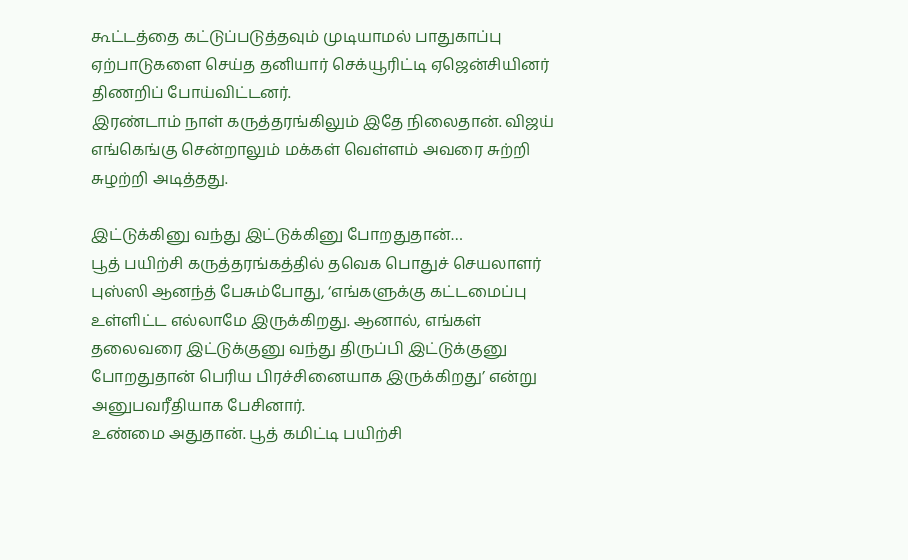கூட்டத்தை கட்டுப்படுத்தவும் முடியாமல் பாதுகாப்பு ஏற்பாடுகளை செய்த தனியார் செக்யூரிட்டி ஏஜென்சியினர் திணறிப் போய்விட்டனர்.
இரண்டாம் நாள் கருத்தரங்கிலும் இதே நிலைதான். விஜய் எங்கெங்கு சென்றாலும் மக்கள் வெள்ளம் அவரை சுற்றி சுழற்றி அடித்தது.

இட்டுக்கினு வந்து இட்டுக்கினு போறதுதான்…
பூத் பயிற்சி கருத்தரங்கத்தில் தவெக பொதுச் செயலாளர் புஸ்ஸி ஆனந்த் பேசும்போது, ‘எங்களுக்கு கட்டமைப்பு உள்ளிட்ட எல்லாமே இருக்கிறது. ஆனால், எங்கள் தலைவரை இட்டுக்குனு வந்து திருப்பி இட்டுக்குனு போறதுதான் பெரிய பிரச்சினையாக இருக்கிறது’ என்று அனுபவரீதியாக பேசினார்.
உண்மை அதுதான். பூத் கமிட்டி பயிற்சி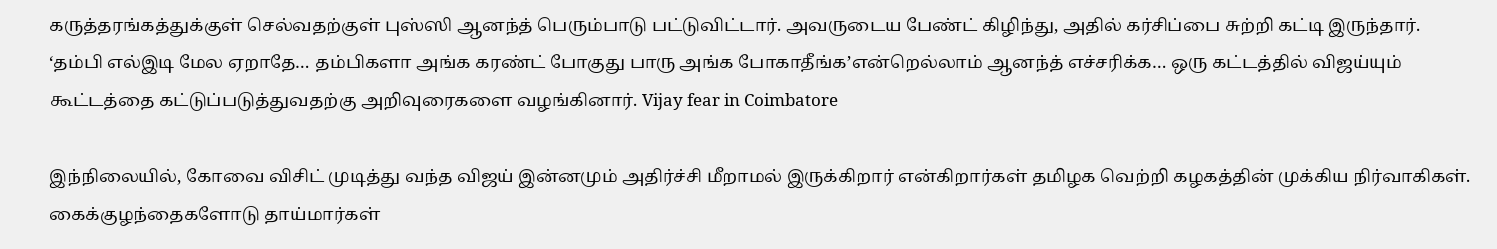கருத்தரங்கத்துக்குள் செல்வதற்குள் புஸ்ஸி ஆனந்த் பெரும்பாடு பட்டுவிட்டார். அவருடைய பேண்ட் கிழிந்து, அதில் கர்சிப்பை சுற்றி கட்டி இருந்தார்.
‘தம்பி எல்இடி மேல ஏறாதே… தம்பிகளா அங்க கரண்ட் போகுது பாரு அங்க போகாதீங்க’என்றெல்லாம் ஆனந்த் எச்சரிக்க… ஒரு கட்டத்தில் விஜய்யும் கூட்டத்தை கட்டுப்படுத்துவதற்கு அறிவுரைகளை வழங்கினார். Vijay fear in Coimbatore

இந்நிலையில், கோவை விசிட் முடித்து வந்த விஜய் இன்னமும் அதிர்ச்சி மீறாமல் இருக்கிறார் என்கிறார்கள் தமிழக வெற்றி கழகத்தின் முக்கிய நிர்வாகிகள்.
கைக்குழந்தைகளோடு தாய்மார்கள்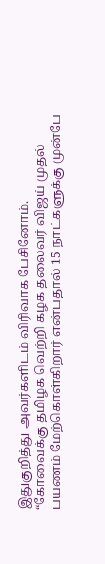இதுகுறித்து அவர்களிடம் விரிவாக பேசினோம்.
“கோவைக்கு தமிழக வெற்றி கழக தலைவர் விஜய் முதல் பயணம் மேற்கொள்கிறார் என்பதால் 15 நாட்களுக்கு முன்பே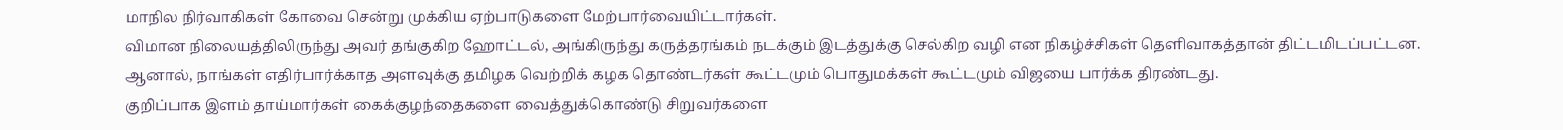மாநில நிர்வாகிகள் கோவை சென்று முக்கிய ஏற்பாடுகளை மேற்பார்வையிட்டார்கள்.
விமான நிலையத்திலிருந்து அவர் தங்குகிற ஹோட்டல், அங்கிருந்து கருத்தரங்கம் நடக்கும் இடத்துக்கு செல்கிற வழி என நிகழ்ச்சிகள் தெளிவாகத்தான் திட்டமிடப்பட்டன.
ஆனால், நாங்கள் எதிர்பார்க்காத அளவுக்கு தமிழக வெற்றிக் கழக தொண்டர்கள் கூட்டமும் பொதுமக்கள் கூட்டமும் விஜயை பார்க்க திரண்டது.
குறிப்பாக இளம் தாய்மார்கள் கைக்குழந்தைகளை வைத்துக்கொண்டு சிறுவர்களை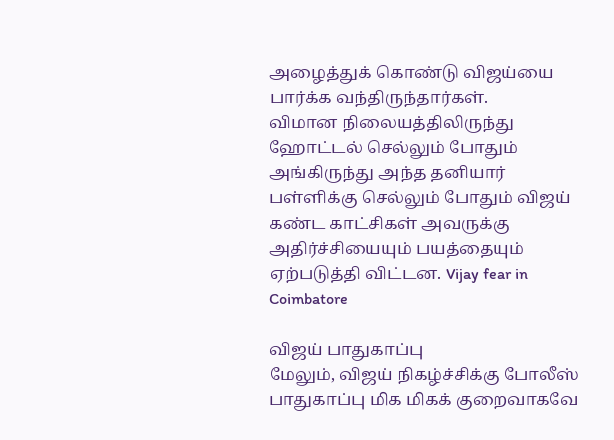அழைத்துக் கொண்டு விஜய்யை பார்க்க வந்திருந்தார்கள்.
விமான நிலையத்திலிருந்து ஹோட்டல் செல்லும் போதும் அங்கிருந்து அந்த தனியார் பள்ளிக்கு செல்லும் போதும் விஜய் கண்ட காட்சிகள் அவருக்கு அதிர்ச்சியையும் பயத்தையும் ஏற்படுத்தி விட்டன. Vijay fear in Coimbatore

விஜய் பாதுகாப்பு
மேலும், விஜய் நிகழ்ச்சிக்கு போலீஸ் பாதுகாப்பு மிக மிகக் குறைவாகவே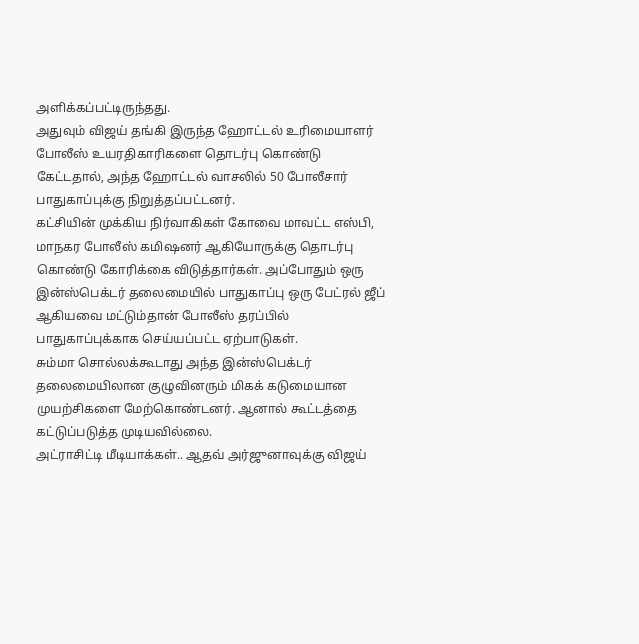அளிக்கப்பட்டிருந்தது.
அதுவும் விஜய் தங்கி இருந்த ஹோட்டல் உரிமையாளர் போலீஸ் உயரதிகாரிகளை தொடர்பு கொண்டு கேட்டதால், அந்த ஹோட்டல் வாசலில் 50 போலீசார் பாதுகாப்புக்கு நிறுத்தப்பட்டனர்.
கட்சியின் முக்கிய நிர்வாகிகள் கோவை மாவட்ட எஸ்பி, மாநகர போலீஸ் கமிஷனர் ஆகியோருக்கு தொடர்பு கொண்டு கோரிக்கை விடுத்தார்கள். அப்போதும் ஒரு இன்ஸ்பெக்டர் தலைமையில் பாதுகாப்பு ஒரு பேட்ரல் ஜீப் ஆகியவை மட்டும்தான் போலீஸ் தரப்பில் பாதுகாப்புக்காக செய்யப்பட்ட ஏற்பாடுகள்.
சும்மா சொல்லக்கூடாது அந்த இன்ஸ்பெக்டர் தலைமையிலான குழுவினரும் மிகக் கடுமையான முயற்சிகளை மேற்கொண்டனர். ஆனால் கூட்டத்தை கட்டுப்படுத்த முடியவில்லை.
அட்ராசிட்டி மீடியாக்கள்.. ஆதவ் அர்ஜுனாவுக்கு விஜய்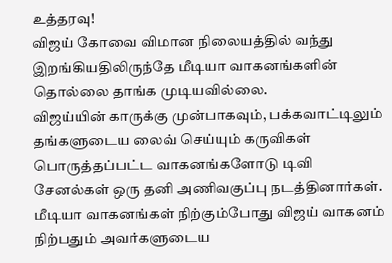உத்தரவு!
விஜய் கோவை விமான நிலையத்தில் வந்து இறங்கியதிலிருந்தே மீடியா வாகனங்களின் தொல்லை தாங்க முடியவில்லை.
விஜய்யின் காருக்கு முன்பாகவும், பக்கவாட்டிலும் தங்களுடைய லைவ் செய்யும் கருவிகள் பொருத்தப்பட்ட வாகனங்களோடு டிவி சேனல்கள் ஒரு தனி அணிவகுப்பு நடத்தினார்கள். மீடியா வாகனங்கள் நிற்கும்போது விஜய் வாகனம் நிற்பதும் அவர்களுடைய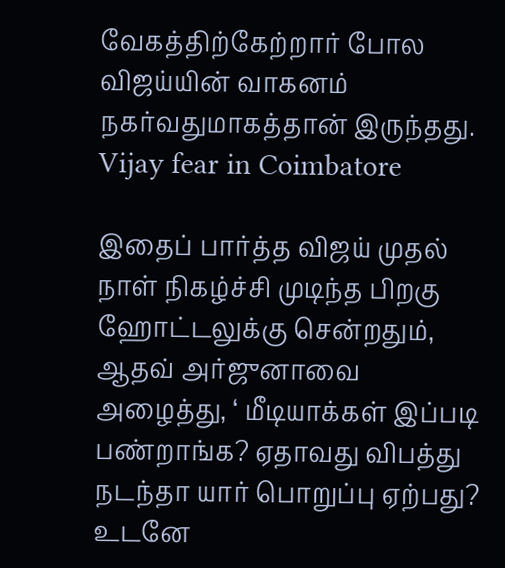வேகத்திற்கேற்றார் போல விஜய்யின் வாகனம் நகர்வதுமாகத்தான் இருந்தது. Vijay fear in Coimbatore

இதைப் பார்த்த விஜய் முதல் நாள் நிகழ்ச்சி முடிந்த பிறகு ஹோட்டலுக்கு சென்றதும், ஆதவ் அர்ஜுனாவை அழைத்து, ‘ மீடியாக்கள் இப்படி பண்றாங்க? ஏதாவது விபத்து நடந்தா யார் பொறுப்பு ஏற்பது? உடனே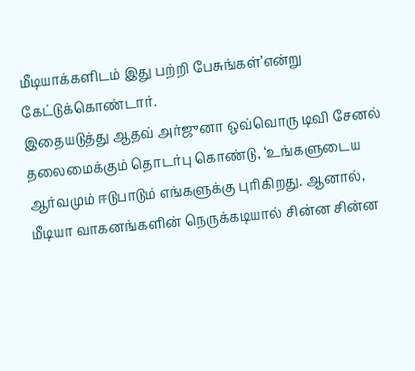மீடியாக்களிடம் இது பற்றி பேசுங்கள்’என்று கேட்டுக்கொண்டார்.
இதையடுத்து ஆதவ் அர்ஜுனா ஒவ்வொரு டிவி சேனல் தலைமைக்கும் தொடர்பு கொண்டு, ‘உங்களுடைய ஆர்வமும் ஈடுபாடும் எங்களுக்கு புரிகிறது. ஆனால், மீடியா வாகனங்களின் நெருக்கடியால் சின்ன சின்ன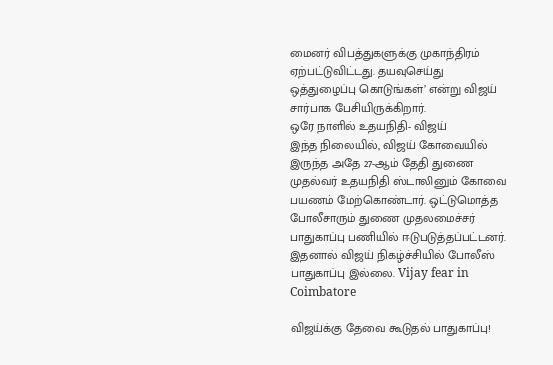மைனர் விபத்துகளுக்கு முகாந்திரம் ஏற்பட்டுவிட்டது. தயவுசெய்து ஒத்துழைப்பு கொடுங்கள்’ என்று விஜய் சார்பாக பேசியிருக்கிறார்.
ஒரே நாளில் உதயநிதி- விஜய்
இந்த நிலையில், விஜய் கோவையில் இருந்த அதே 27-ஆம் தேதி துணை முதல்வர் உதயநிதி ஸ்டாலினும் கோவை பயணம் மேற்கொண்டார். ஒட்டுமொத்த போலீசாரும் துணை முதலமைச்சர் பாதுகாப்பு பணியில் ஈடுபடுத்தப்பட்டனர். இதனால் விஜய் நிகழ்ச்சியில் போலீஸ் பாதுகாப்பு இல்லை. Vijay fear in Coimbatore

விஜய்க்கு தேவை கூடுதல் பாதுகாப்பு!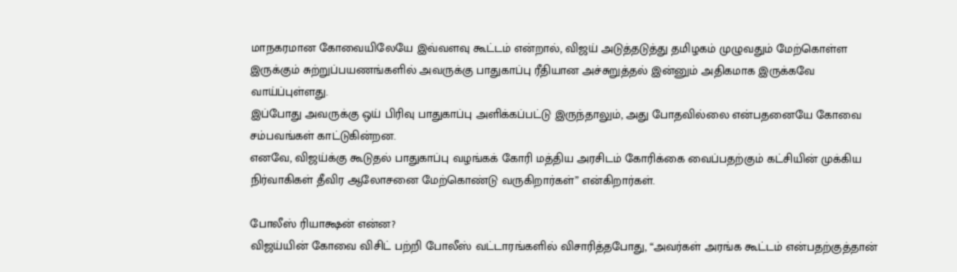மாநகரமான கோவையிலேயே இவ்வளவு கூட்டம் என்றால், விஜய் அடுத்தடுத்து தமிழகம் முழுவதும் மேற்கொள்ள இருக்கும் சுற்றுப்பயணங்களில் அவருக்கு பாதுகாப்பு ரீதியான அச்சுறுத்தல் இன்னும் அதிகமாக இருக்கவே வாய்ப்புள்ளது.
இப்போது அவருக்கு ஒய் பிரிவு பாதுகாப்பு அளிக்கப்பட்டு இருந்தாலும், அது போதவில்லை என்பதனையே கோவை சம்பவங்கள் காட்டுகின்றன.
எனவே, விஜய்க்கு கூடுதல் பாதுகாப்பு வழங்கக் கோரி மத்திய அரசிடம் கோரிக்கை வைப்பதற்கும் கட்சியின் முக்கிய நிர்வாகிகள் தீவிர ஆலோசனை மேற்கொண்டு வருகிறார்கள்” என்கிறார்கள்.

போலீஸ் ரியாக்ஷன் என்ன?
விஜய்யின் கோவை விசிட் பற்றி போலீஸ் வட்டாரங்களில் விசாரித்தபோது, “அவர்கள் அரங்க கூட்டம் என்பதற்குத்தான்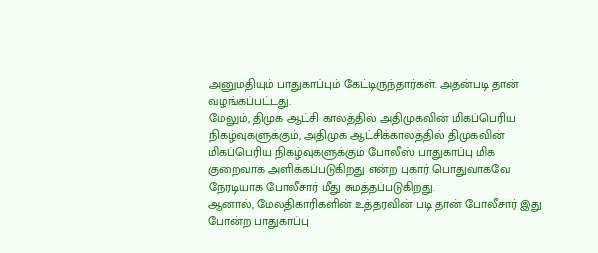அனுமதியும் பாதுகாப்பும் கேட்டிருந்தார்கள். அதன்படி தான் வழங்கப்பட்டது.
மேலும், திமுக ஆட்சி காலத்தில் அதிமுகவின் மிகப்பெரிய நிகழ்வுகளுக்கும், அதிமுக ஆட்சிக்காலத்தில் திமுகவின் மிகப்பெரிய நிகழ்வுகளுக்கும் போலீஸ் பாதுகாப்பு மிக குறைவாக அளிக்கப்படுகிறது என்ற புகார் பொதுவாகவே நேரடியாக போலீசார் மீது சுமத்தப்படுகிறது.
ஆனால், மேலதிகாரிகளின் உத்தரவின் படி தான் போலீசார் இது போன்ற பாதுகாப்பு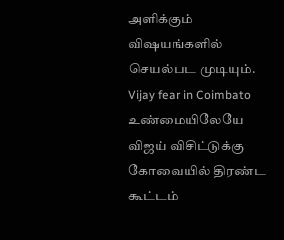அளிக்கும் விஷயங்களில் செயல்பட முடியும். Vijay fear in Coimbato
உண்மையிலேயே விஜய் விசிட்டுக்கு கோவையில் திரண்ட கூட்டம்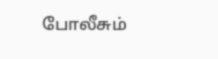போலீசும்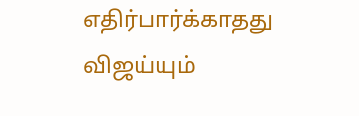எதிர்பார்க்காதது விஜய்யும்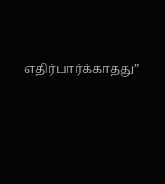எதிர்பார்க்காதது”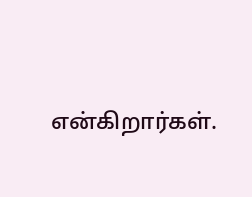என்கிறார்கள்.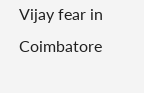Vijay fear in Coimbatore